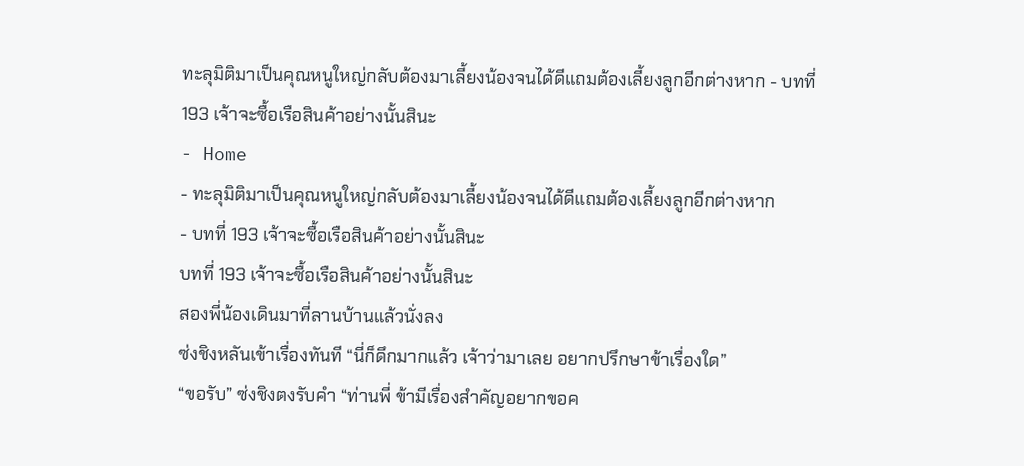ทะลุมิติมาเป็นคุณหนูใหญ่กลับต้องมาเลี้ยงน้องจนได้ดีแถมต้องเลี้ยงลูกอีกต่างหาก - บทที่ 193 เจ้าจะซื้อเรือสินค้าอย่างนั้นสินะ
- Home
- ทะลุมิติมาเป็นคุณหนูใหญ่กลับต้องมาเลี้ยงน้องจนได้ดีแถมต้องเลี้ยงลูกอีกต่างหาก
- บทที่ 193 เจ้าจะซื้อเรือสินค้าอย่างนั้นสินะ
บทที่ 193 เจ้าจะซื้อเรือสินค้าอย่างนั้นสินะ
สองพี่น้องเดินมาที่ลานบ้านแล้วนั่งลง
ซ่งชิงหลันเข้าเรื่องทันที “นี่ก็ดึกมากแล้ว เจ้าว่ามาเลย อยากปรึกษาข้าเรื่องใด”
“ขอรับ” ซ่งชิงตงรับคำ “ท่านพี่ ข้ามีเรื่องสำคัญอยากขอค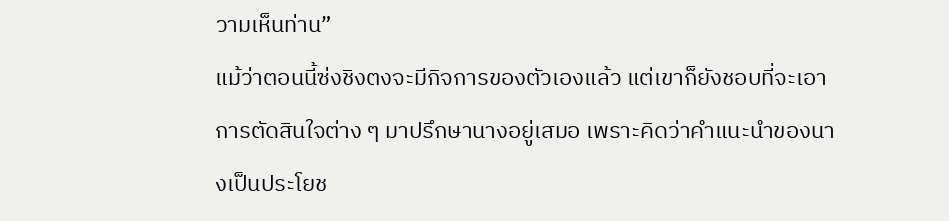วามเห็นท่าน”
แม้ว่าตอนนี้ซ่งชิงตงจะมีกิจการของตัวเองแล้ว แต่เขาก็ยังชอบที่จะเอาการตัดสินใจต่าง ๆ มาปรึกษานางอยู่เสมอ เพราะคิดว่าคำแนะนำของนางเป็นประโยช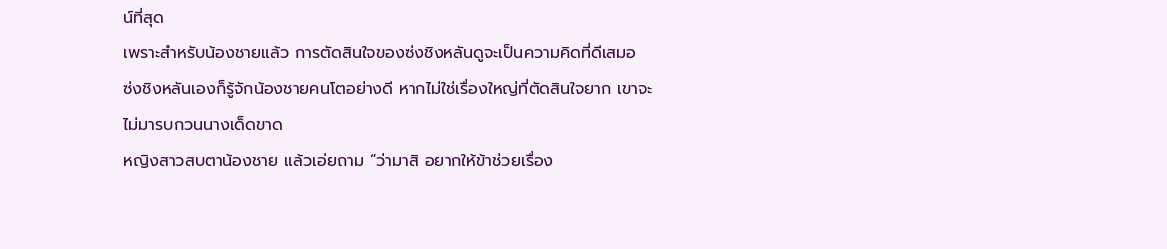น์ที่สุด
เพราะสำหรับน้องชายแล้ว การตัดสินใจของซ่งชิงหลันดูจะเป็นความคิดที่ดีเสมอ
ซ่งชิงหลันเองก็รู้จักน้องชายคนโตอย่างดี หากไม่ใช่เรื่องใหญ่ที่ตัดสินใจยาก เขาจะไม่มารบกวนนางเด็ดขาด
หญิงสาวสบตาน้องชาย แล้วเอ่ยถาม “ว่ามาสิ อยากให้ข้าช่วยเรื่อง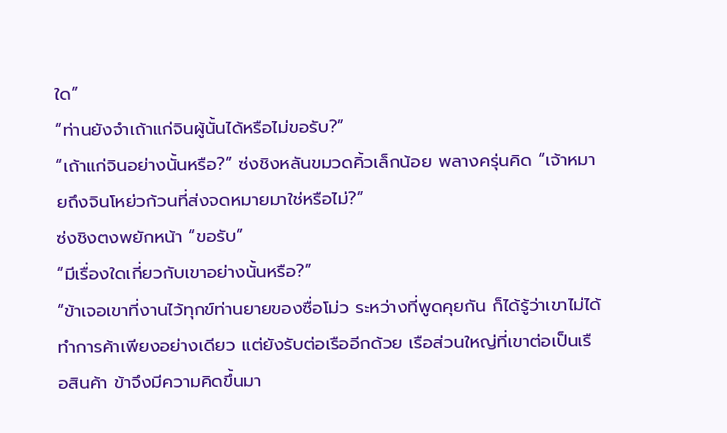ใด”
“ท่านยังจำเถ้าแก่จินผู้นั้นได้หรือไม่ขอรับ?”
“เถ้าแก่จินอย่างนั้นหรือ?” ซ่งชิงหลันขมวดคิ้วเล็กน้อย พลางครุ่นคิด “เจ้าหมายถึงจินโหย่วก้วนที่ส่งจดหมายมาใช่หรือไม่?”
ซ่งชิงตงพยักหน้า “ขอรับ”
“มีเรื่องใดเกี่ยวกับเขาอย่างนั้นหรือ?”
“ข้าเจอเขาที่งานไว้ทุกข์ท่านยายของซื่อโม่ว ระหว่างที่พูดคุยกัน ก็ได้รู้ว่าเขาไม่ได้ทำการค้าเพียงอย่างเดียว แต่ยังรับต่อเรืออีกด้วย เรือส่วนใหญ่ที่เขาต่อเป็นเรือสินค้า ข้าจึงมีความคิดขึ้นมา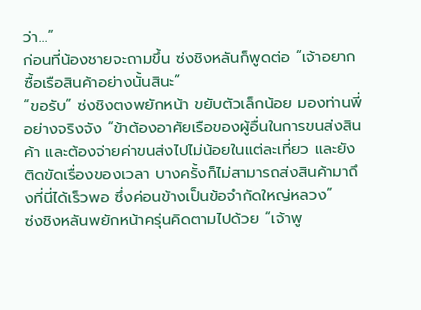ว่า…”
ก่อนที่น้องชายจะถามขึ้น ซ่งชิงหลันก็พูดต่อ “เจ้าอยากซื้อเรือสินค้าอย่างนั้นสินะ”
“ขอรับ” ซ่งชิงตงพยักหน้า ขยับตัวเล็กน้อย มองท่านพี่อย่างจริงจัง “ข้าต้องอาศัยเรือของผู้อื่นในการขนส่งสินค้า และต้องจ่ายค่าขนส่งไปไม่น้อยในแต่ละเที่ยว และยังติดขัดเรื่องของเวลา บางครั้งก็ไม่สามารถส่งสินค้ามาถึงที่นี่ได้เร็วพอ ซึ่งค่อนข้างเป็นข้อจำกัดใหญ่หลวง”
ซ่งชิงหลันพยักหน้าครุ่นคิดตามไปด้วย “เจ้าพู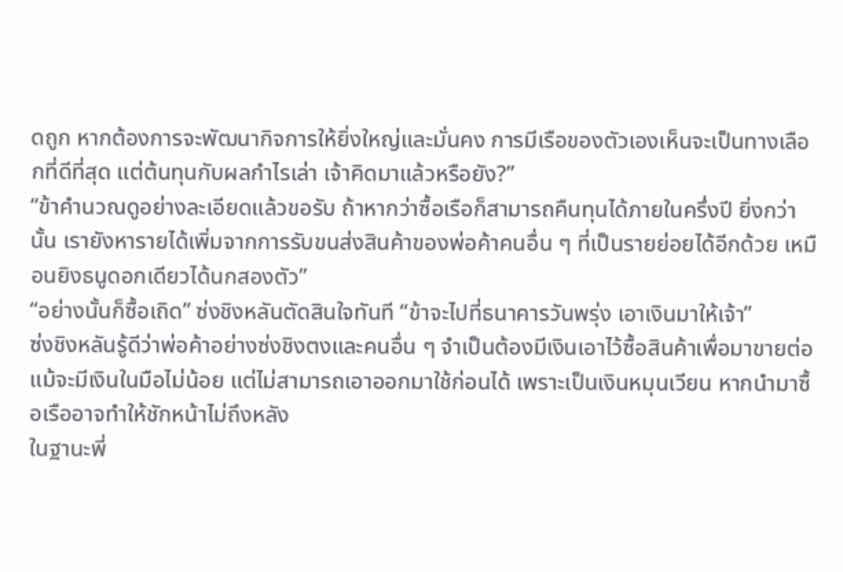ดถูก หากต้องการจะพัฒนากิจการให้ยิ่งใหญ่และมั่นคง การมีเรือของตัวเองเห็นจะเป็นทางเลือกที่ดีที่สุด แต่ต้นทุนกับผลกำไรเล่า เจ้าคิดมาแล้วหรือยัง?”
“ข้าคำนวณดูอย่างละเอียดแล้วขอรับ ถ้าหากว่าซื้อเรือก็สามารถคืนทุนได้ภายในครึ่งปี ยิ่งกว่านั้น เรายังหารายได้เพิ่มจากการรับขนส่งสินค้าของพ่อค้าคนอื่น ๆ ที่เป็นรายย่อยได้อีกด้วย เหมือนยิงธนูดอกเดียวได้นกสองตัว”
“อย่างนั้นก็ซื้อเถิด” ซ่งชิงหลันตัดสินใจทันที “ข้าจะไปที่ธนาคารวันพรุ่ง เอาเงินมาให้เจ้า”
ซ่งชิงหลันรู้ดีว่าพ่อค้าอย่างซ่งชิงตงและคนอื่น ๆ จำเป็นต้องมีเงินเอาไว้ซื้อสินค้าเพื่อมาขายต่อ แม้จะมีเงินในมือไม่น้อย แต่ไม่สามารถเอาออกมาใช้ก่อนได้ เพราะเป็นเงินหมุนเวียน หากนำมาซื้อเรืออาจทำให้ชักหน้าไม่ถึงหลัง
ในฐานะพี่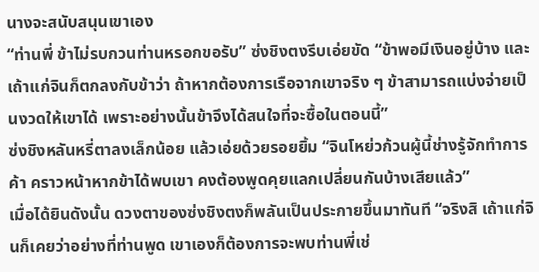นางจะสนับสนุนเขาเอง
“ท่านพี่ ข้าไม่รบกวนท่านหรอกขอรับ” ซ่งชิงตงรีบเอ่ยขัด “ข้าพอมีเงินอยู่บ้าง และเถ้าแก่จินก็ตกลงกับข้าว่า ถ้าหากต้องการเรือจากเขาจริง ๆ ข้าสามารถแบ่งจ่ายเป็นงวดให้เขาได้ เพราะอย่างนั้นข้าจึงได้สนใจที่จะซื้อในตอนนี้”
ซ่งชิงหลันหรี่ตาลงเล็กน้อย แล้วเอ่ยด้วยรอยยิ้ม “จินโหย่วก้วนผู้นี้ช่างรู้จักทำการค้า คราวหน้าหากข้าได้พบเขา คงต้องพูดคุยแลกเปลี่ยนกันบ้างเสียแล้ว”
เมื่อได้ยินดังนั้น ดวงตาของซ่งชิงตงก็พลันเป็นประกายขึ้นมาทันที “จริงสิ เถ้าแก่จินก็เคยว่าอย่างที่ท่านพูด เขาเองก็ต้องการจะพบท่านพี่เช่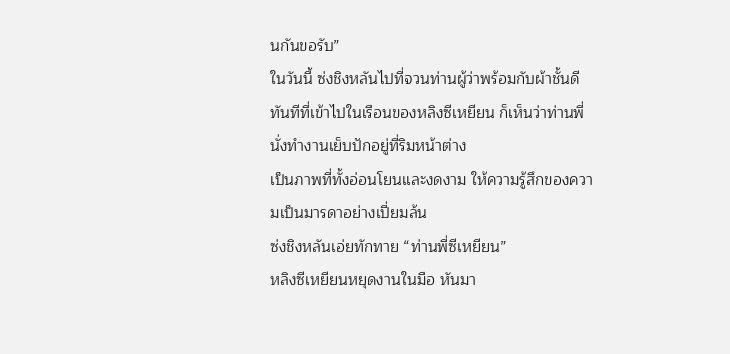นกันขอรับ”
ในวันนี้ ซ่งชิงหลันไปที่จวนท่านผู้ว่าพร้อมกับผ้าชั้นดี
ทันทีที่เข้าไปในเรือนของหลิงซีเหยียน ก็เห็นว่าท่านพี่นั่งทำงานเย็บปักอยู่ที่ริมหน้าต่าง
เป็นภาพที่ทั้งอ่อนโยนและงดงาม ให้ความรู้สึกของความเป็นมารดาอย่างเปี่ยมล้น
ซ่งชิงหลันเอ่ยทักทาย “ท่านพี่ซีเหยียน”
หลิงซีเหยียนหยุดงานในมือ หันมา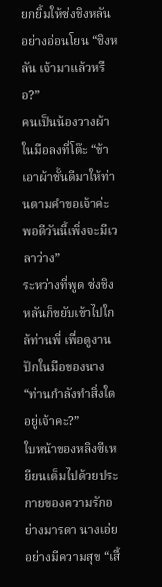ยกยิ้มให้ซ่งชิงหลันอย่างอ่อนโยน “ชิงหลัน เจ้ามาแล้วหรือ?”
คนเป็นน้องวางผ้าในมือลงที่โต๊ะ “ข้าเอาผ้าชั้นดีมาให้ท่านตามคำขอเจ้าค่ะ พอดีวันนี้เพิ่งจะมีเวลาว่าง”
ระหว่างที่พูด ซ่งชิงหลันก็ขยับเข้าไปใกล้ท่านพี่ เพื่อดูงานปักในมือของนาง “ท่านกำลังทำสิ่งใดอยู่เจ้าคะ?”
ใบหน้าของหลิงซีเหยียนเต็มไปด้วยประกายของความรักอย่างมารดา นางเอ่ยอย่างมีความสุข “เสื้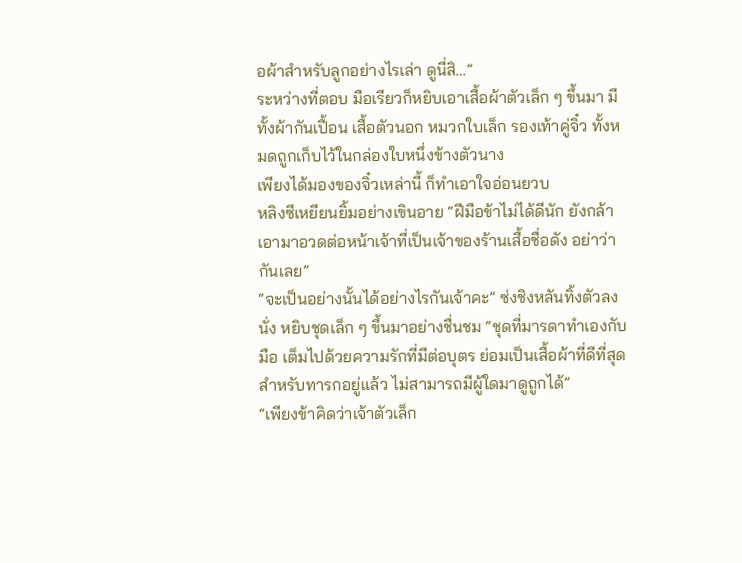อผ้าสำหรับลูกอย่างไรเล่า ดูนี่สิ…”
ระหว่างที่ตอบ มือเรียวก็หยิบเอาเสื้อผ้าตัวเล็ก ๆ ขึ้นมา มีทั้งผ้ากันเปื้อน เสื้อตัวนอก หมวกใบเล็ก รองเท้าคู่จิ๋ว ทั้งหมดถูกเก็บไว้ในกล่องใบหนึ่งข้างตัวนาง
เพียงได้มองของจิ๋วเหล่านี้ ก็ทำเอาใจอ่อนยวบ
หลิงซีเหยียนยิ้มอย่างเขินอาย “ฝีมือข้าไม่ได้ดีนัก ยังกล้าเอามาอวดต่อหน้าเจ้าที่เป็นเจ้าของร้านเสื้อชื่อดัง อย่าว่ากันเลย”
“จะเป็นอย่างนั้นได้อย่างไรกันเจ้าคะ” ซ่งชิงหลันทิ้งตัวลงนั่ง หยิบชุดเล็ก ๆ ขึ้นมาอย่างชื่นชม “ชุดที่มารดาทำเองกับมือ เต็มไปด้วยความรักที่มีต่อบุตร ย่อมเป็นเสื้อผ้าที่ดีที่สุดสำหรับทารกอยู่แล้ว ไม่สามารถมีผู้ใดมาดูถูกได้”
“เพียงข้าคิดว่าเจ้าตัวเล็ก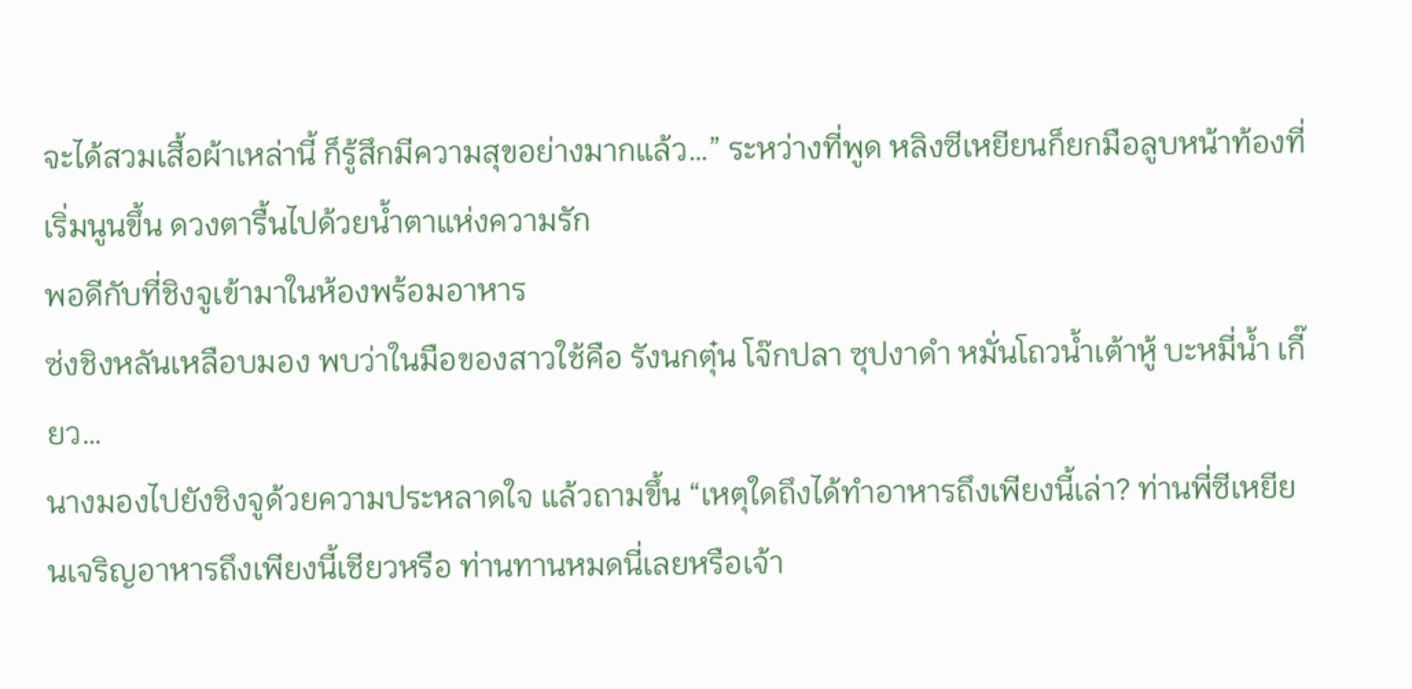จะได้สวมเสื้อผ้าเหล่านี้ ก็รู้สึกมีความสุขอย่างมากแล้ว…” ระหว่างที่พูด หลิงซีเหยียนก็ยกมือลูบหน้าท้องที่เริ่มนูนขึ้น ดวงตารื้นไปด้วยน้ำตาแห่งความรัก
พอดีกับที่ชิงจูเข้ามาในห้องพร้อมอาหาร
ซ่งชิงหลันเหลือบมอง พบว่าในมือของสาวใช้คือ รังนกตุ๋น โจ๊กปลา ซุปงาดำ หมั่นโถวน้ำเต้าหู้ บะหมี่น้ำ เกี๊ยว…
นางมองไปยังชิงจูด้วยความประหลาดใจ แล้วถามขึ้น “เหตุใดถึงได้ทำอาหารถึงเพียงนี้เล่า? ท่านพี่ซีเหยียนเจริญอาหารถึงเพียงนี้เชียวหรือ ท่านทานหมดนี่เลยหรือเจ้า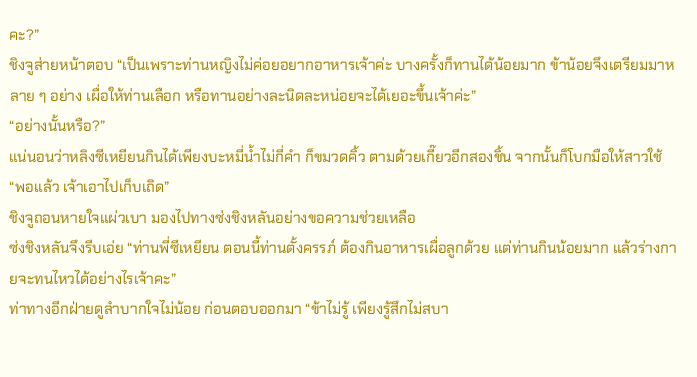คะ?”
ชิงจูส่ายหน้าตอบ “เป็นเพราะท่านหญิงไม่ค่อยอยากอาหารเจ้าค่ะ บางครั้งก็ทานได้น้อยมาก ข้าน้อยจึงเตรียมมาหลาย ๆ อย่าง เผื่อให้ท่านเลือก หรือทานอย่างละนิดละหน่อยจะได้เยอะขึ้นเจ้าค่ะ”
“อย่างนั้นหรือ?”
แน่นอนว่าหลิงซีเหยียนกินได้เพียงบะหมี่น้ำไม่กี่คำ ก็ขมวดคิ้ว ตามด้วยเกี๊ยวอีกสองชิ้น จากนั้นก็โบกมือให้สาวใช้ “พอแล้ว เจ้าเอาไปเก็บเถิด”
ชิงจูถอนหายใจแผ่วเบา มองไปทางซ่งชิงหลันอย่างขอความช่วยเหลือ
ซ่งชิงหลันจึงรีบเอ่ย “ท่านพี่ซีเหยียน ตอนนี้ท่านตั้งครรภ์ ต้องกินอาหารเผื่อลูกด้วย แต่ท่านกินน้อยมาก แล้วร่างกายจะทนไหวได้อย่างไรเจ้าคะ”
ท่าทางอีกฝ่ายดูลำบากใจไม่น้อย ก่อนตอบออกมา “ข้าไม่รู้ เพียงรู้สึกไม่สบา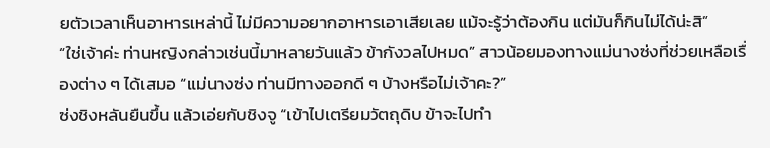ยตัวเวลาเห็นอาหารเหล่านี้ ไม่มีความอยากอาหารเอาเสียเลย แม้จะรู้ว่าต้องกิน แต่มันก็กินไม่ได้น่ะสิ”
“ใช่เจ้าค่ะ ท่านหญิงกล่าวเช่นนี้มาหลายวันแล้ว ข้ากังวลไปหมด” สาวน้อยมองทางแม่นางซ่งที่ช่วยเหลือเรื่องต่าง ๆ ได้เสมอ “แม่นางซ่ง ท่านมีทางออกดี ๆ บ้างหรือไม่เจ้าคะ?”
ซ่งชิงหลันยืนขึ้น แล้วเอ่ยกับชิงจู “เข้าไปเตรียมวัตถุดิบ ข้าจะไปทำ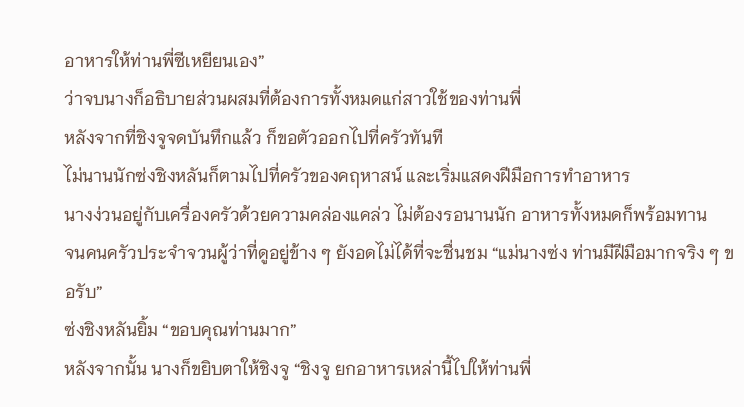อาหารให้ท่านพี่ซีเหยียนเอง”
ว่าจบนางก็อธิบายส่วนผสมที่ต้องการทั้งหมดแก่สาวใช้ของท่านพี่
หลังจากที่ชิงจูจดบันทึกแล้ว ก็ขอตัวออกไปที่ครัวทันที
ไม่นานนักซ่งชิงหลันก็ตามไปที่ครัวของคฤหาสน์ และเริ่มแสดงฝีมือการทำอาหาร
นางง่วนอยู่กับเครื่องครัวด้วยความคล่องแคล่ว ไม่ต้องรอนานนัก อาหารทั้งหมดก็พร้อมทาน
จนคนครัวประจำจวนผู้ว่าที่ดูอยู่ข้าง ๆ ยังอดไม่ได้ที่จะชื่นชม “แม่นางซ่ง ท่านมีฝีมือมากจริง ๆ ขอรับ”
ซ่งชิงหลันยิ้ม “ขอบคุณท่านมาก”
หลังจากนั้น นางก็ขยิบตาให้ชิงจู “ชิงจู ยกอาหารเหล่านี้ไปให้ท่านพี่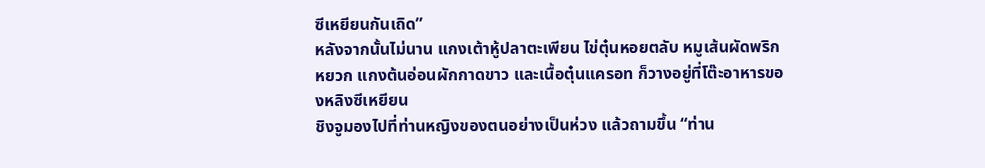ซีเหยียนกันเถิด”
หลังจากนั้นไม่นาน แกงเต้าหู้ปลาตะเพียน ไข่ตุ๋นหอยตลับ หมูเส้นผัดพริกหยวก แกงต้นอ่อนผักกาดขาว และเนื้อตุ๋นแครอท ก็วางอยู่ที่โต๊ะอาหารของหลิงซีเหยียน
ชิงจูมองไปที่ท่านหญิงของตนอย่างเป็นห่วง แล้วถามขึ้น “ท่าน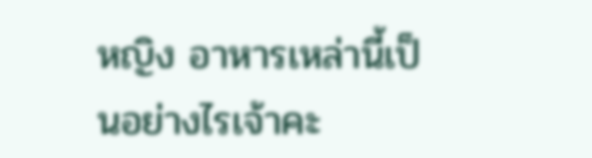หญิง อาหารเหล่านี้เป็นอย่างไรเจ้าคะ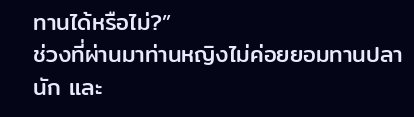ทานได้หรือไม่?”
ช่วงที่ผ่านมาท่านหญิงไม่ค่อยยอมทานปลานัก และ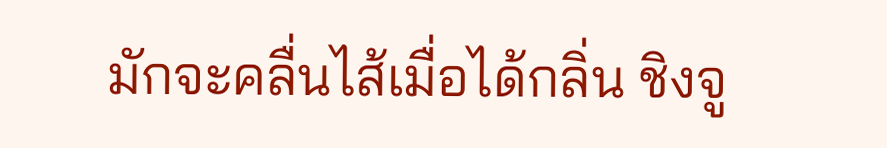มักจะคลื่นไส้เมื่อได้กลิ่น ชิงจู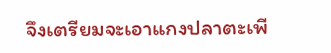จึงเตรียมจะเอาแกงปลาตะเพี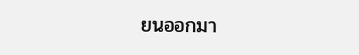ยนออกมา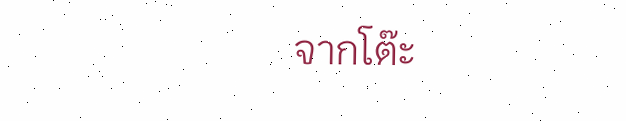จากโต๊ะ